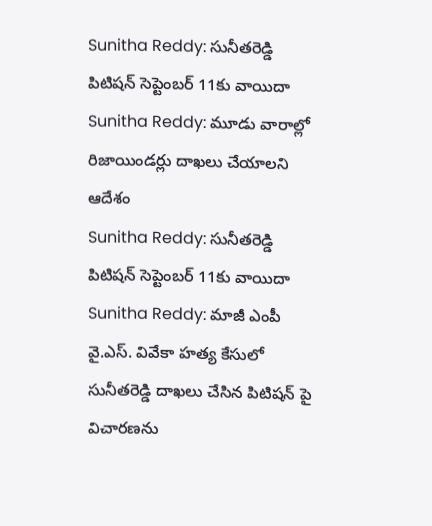Sunitha Reddy: సునీతరెడ్డి పిటిషన్ సెప్టెంబర్ 11కు వాయిదా
Sunitha Reddy: మూడు వారాల్లో రిజాయిండర్లు దాఖలు చేయాలని ఆదేశం
Sunitha Reddy: సునీతరెడ్డి పిటిషన్ సెప్టెంబర్ 11కు వాయిదా
Sunitha Reddy: మాజీ ఎంపీ వై.ఎస్. వివేకా హత్య కేసులో సునీతరెడ్డి దాఖలు చేసిన పిటిషన్ పై విచారణను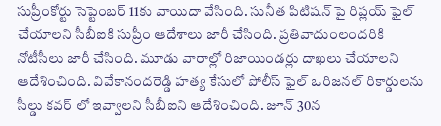సుప్రీంకోర్టు సెప్టెంబర్ 11కు వాయిదా వేసింది. సునీత పిటిషన్ పై రిప్లయ్ ఫైల్ చేయాలని సీబీఐకి సుప్రీం ఆదేశాలు జారీ చేసింది. ప్రతివాదుంలందరికి నోటీసీలు జారీ చేసింది. మూడు వారాల్లో రిజాయిండర్లు దాఖలు చేయాలని ఆదేశించింది. వివేకానందరెడ్డి హత్య కేసులో పోలీస్ ఫైల్ ఒరిజనల్ రికార్డులను సీల్డు కవర్ లో ఇవ్వాలని సీబీఐని ఆదేశించింది. జూన్ 30న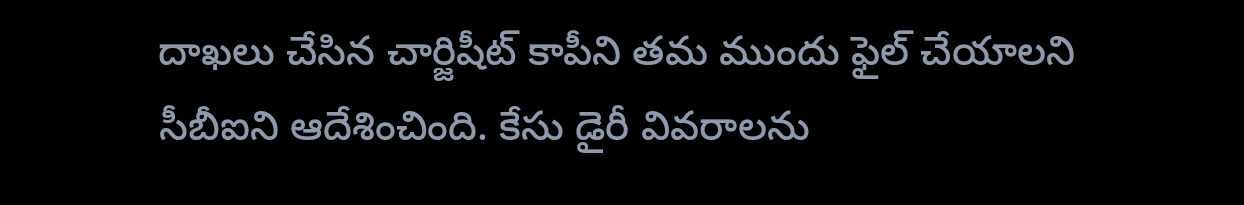దాఖలు చేసిన చార్జిషీట్ కాపీని తమ ముందు ఫైల్ చేయాలని సీబీఐని ఆదేశించింది. కేసు డైరీ వివరాలను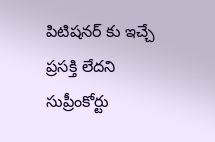పిటిషనర్ కు ఇచ్చే ప్రసక్తి లేదని సుప్రీంకోర్టు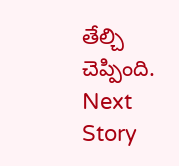తేల్చి చెప్పింది.
Next Story